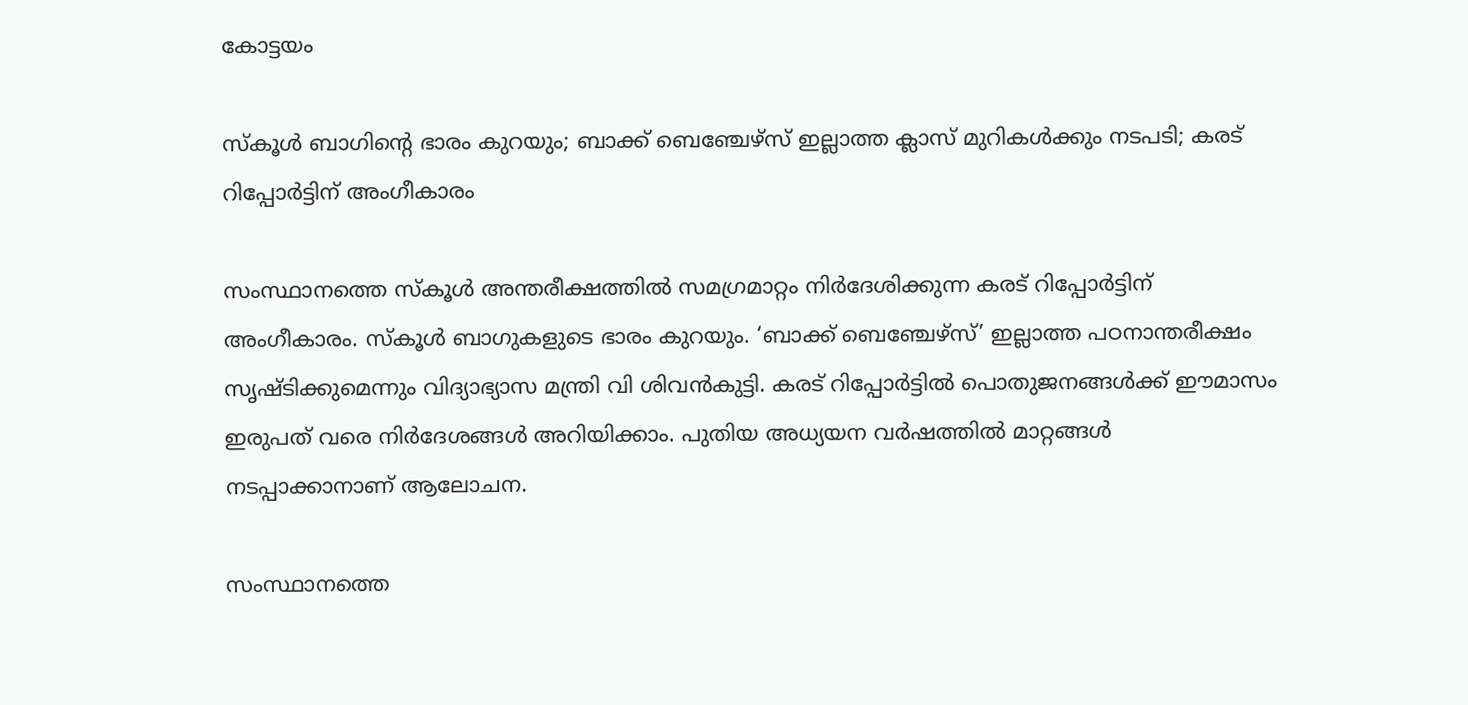കോട്ടയം

സ്‌കൂള്‍ ബാഗിന്റെ ഭാരം കുറയും; ബാക്ക് ബെഞ്ചേഴ്‌സ് ഇല്ലാത്ത ക്ലാസ് മുറികള്‍ക്കും നടപടി; കരട് റിപ്പോര്‍ട്ടിന് അംഗീകാരം

സംസ്ഥാനത്തെ സ്‌കൂള്‍ അന്തരീക്ഷത്തില്‍ സമഗ്രമാറ്റം നിര്‍ദേശിക്കുന്ന കരട് റിപ്പോര്‍ട്ടിന് അംഗീകാരം. സ്‌കൂള്‍ ബാഗുകളുടെ ഭാരം കുറയും. ‘ബാക്ക് ബെഞ്ചേഴ്‌സ്’ ഇല്ലാത്ത പഠനാന്തരീക്ഷം സൃഷ്ടിക്കുമെന്നും വിദ്യാഭ്യാസ മന്ത്രി വി ശിവന്‍കുട്ടി. കരട് റിപ്പോര്‍ട്ടില്‍ പൊതുജനങ്ങള്‍ക്ക് ഈമാസം ഇരുപത് വരെ നിര്‍ദേശങ്ങള്‍ അറിയിക്കാം. പുതിയ അധ്യയന വര്‍ഷത്തില്‍ മാറ്റങ്ങള്‍ നടപ്പാക്കാനാണ് ആലോചന.

സംസ്ഥാനത്തെ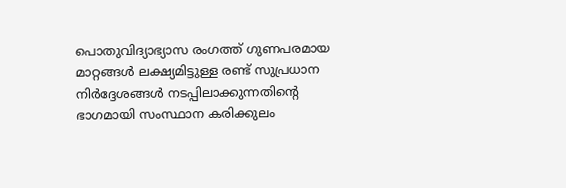പൊതുവിദ്യാഭ്യാസ രംഗത്ത് ഗുണപരമായ മാറ്റങ്ങള്‍ ലക്ഷ്യമിട്ടുള്ള രണ്ട് സുപ്രധാന നിര്‍ദ്ദേശങ്ങള്‍ നടപ്പിലാക്കുന്നതിന്റെ ഭാഗമായി സംസ്ഥാന കരിക്കുലം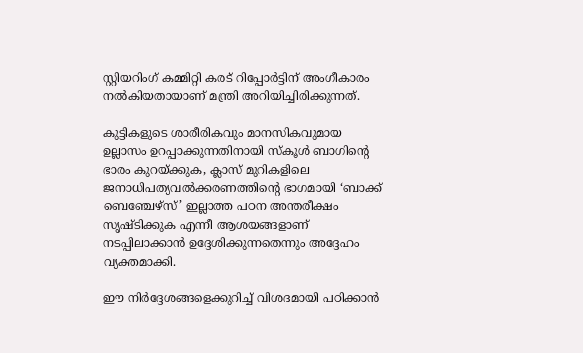സ്റ്റിയറിംഗ് കമ്മിറ്റി കരട് റിപ്പോര്‍ട്ടിന് അംഗീകാരം നല്‍കിയതായാണ് മന്ത്രി അറിയിച്ചിരിക്കുന്നത്.

കുട്ടികളുടെ ശാരീരികവും മാനസികവുമായ ഉല്ലാസം ഉറപ്പാക്കുന്നതിനായി സ്‌കൂള്‍ ബാഗിന്റെ ഭാരം കുറയ്ക്കുക, ക്ലാസ് മുറികളിലെ ജനാധിപത്യവല്‍ക്കരണത്തിന്റെ ഭാഗമായി ‘ബാക്ക് ബെഞ്ചേഴ്‌സ്’ ഇല്ലാത്ത പഠന അന്തരീക്ഷം സൃഷ്ടിക്കുക എന്നീ ആശയങ്ങളാണ് നടപ്പിലാക്കാന്‍ ഉദ്ദേശിക്കുന്നതെന്നും അദ്ദേഹം വ്യക്തമാക്കി.

ഈ നിര്‍ദ്ദേശങ്ങളെക്കുറിച്ച് വിശദമായി പഠിക്കാന്‍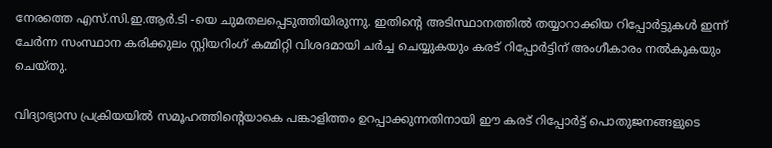നേരത്തെ എസ്.സി.ഇ.ആര്‍.ടി -യെ ചുമതലപ്പെടുത്തിയിരുന്നു. ഇതിന്റെ അടിസ്ഥാനത്തില്‍ തയ്യാറാക്കിയ റിപ്പോര്‍ട്ടുകള്‍ ഇന്ന് ചേര്‍ന്ന സംസ്ഥാന കരിക്കുലം സ്റ്റിയറിംഗ് കമ്മിറ്റി വിശദമായി ചര്‍ച്ച ചെയ്യുകയും കരട് റിപ്പോര്‍ട്ടിന് അംഗീകാരം നല്‍കുകയും ചെയ്തു.

വിദ്യാഭ്യാസ പ്രക്രിയയില്‍ സമൂഹത്തിന്റെയാകെ പങ്കാളിത്തം ഉറപ്പാക്കുന്നതിനായി ഈ കരട് റിപ്പോര്‍ട്ട് പൊതുജനങ്ങളുടെ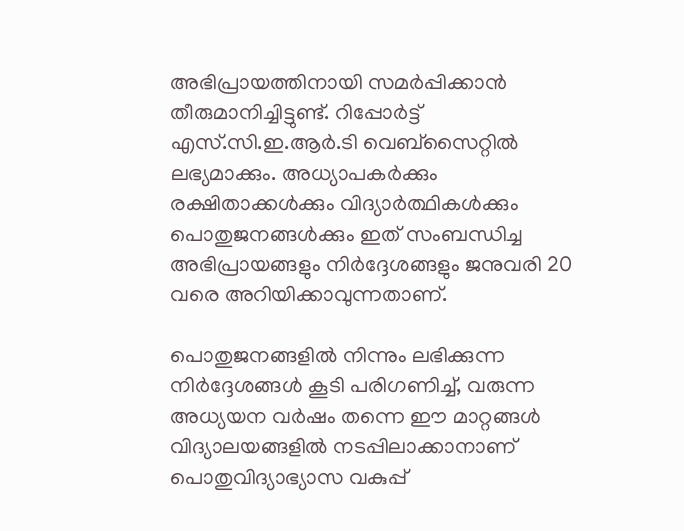അഭിപ്രായത്തിനായി സമര്‍പ്പിക്കാന്‍ തീരുമാനിച്ചിട്ടുണ്ട്. റിപ്പോര്‍ട്ട് എസ്.സി.ഇ.ആര്‍.ടി വെബ്‌സൈറ്റില്‍ ലഭ്യമാക്കും. അധ്യാപകര്‍ക്കും രക്ഷിതാക്കള്‍ക്കും വിദ്യാര്‍ത്ഥികള്‍ക്കും പൊതുജനങ്ങള്‍ക്കും ഇത് സംബന്ധിച്ച അഭിപ്രായങ്ങളും നിര്‍ദ്ദേശങ്ങളും ജനുവരി 20 വരെ അറിയിക്കാവുന്നതാണ്.

പൊതുജനങ്ങളില്‍ നിന്നും ലഭിക്കുന്ന നിര്‍ദ്ദേശങ്ങള്‍ കൂടി പരിഗണിച്ച്, വരുന്ന അധ്യയന വര്‍ഷം തന്നെ ഈ മാറ്റങ്ങള്‍ വിദ്യാലയങ്ങളില്‍ നടപ്പിലാക്കാനാണ് പൊതുവിദ്യാഭ്യാസ വകുപ്പ്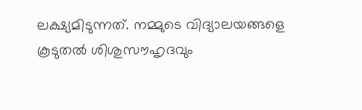ലക്ഷ്യമിടുന്നത്. നമ്മുടെ വിദ്യാലയങ്ങളെ കൂടുതല്‍ ശിശുസൗഹൃദവും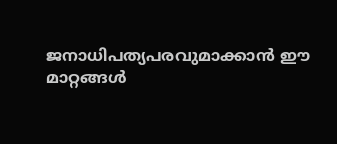ജനാധിപത്യപരവുമാക്കാന്‍ ഈ മാറ്റങ്ങള്‍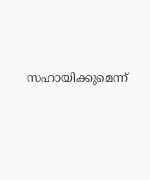സഹായിക്കുമെന്ന്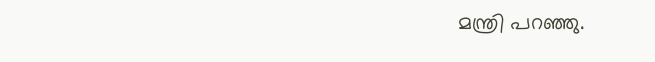മന്ത്രി പറഞ്ഞു.